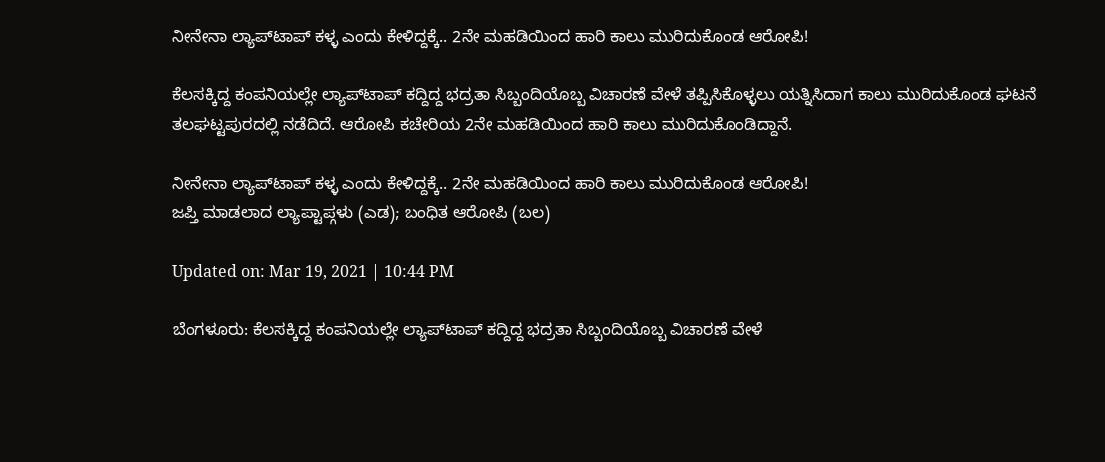ನೀನೇನಾ ಲ್ಯಾಪ್‌ಟಾಪ್ ಕಳ್ಳ ಎಂದು ಕೇಳಿದ್ದಕ್ಕೆ.. 2ನೇ ಮಹಡಿಯಿಂದ ಹಾರಿ ಕಾಲು ಮುರಿದುಕೊಂಡ ಆರೋಪಿ!

ಕೆಲಸಕ್ಕಿದ್ದ ಕಂಪನಿಯಲ್ಲೇ ಲ್ಯಾಪ್‌ಟಾಪ್ ಕದ್ದಿದ್ದ ಭದ್ರತಾ ಸಿಬ್ಬಂದಿಯೊಬ್ಬ ವಿಚಾರಣೆ ವೇಳೆ ತಪ್ಪಿಸಿಕೊಳ್ಳಲು ಯತ್ನಿಸಿದಾಗ ಕಾಲು ಮುರಿದುಕೊಂಡ ಘಟನೆ ತಲಘಟ್ಟಪುರದಲ್ಲಿ ನಡೆದಿದೆ. ಆರೋಪಿ ಕಚೇರಿಯ 2ನೇ ಮಹಡಿಯಿಂದ ಹಾರಿ ಕಾಲು ಮುರಿದುಕೊಂಡಿದ್ದಾನೆ.

ನೀನೇನಾ ಲ್ಯಾಪ್‌ಟಾಪ್ ಕಳ್ಳ ಎಂದು ಕೇಳಿದ್ದಕ್ಕೆ.. 2ನೇ ಮಹಡಿಯಿಂದ ಹಾರಿ ಕಾಲು ಮುರಿದುಕೊಂಡ ಆರೋಪಿ!
ಜಪ್ತಿ ಮಾಡಲಾದ ಲ್ಯಾಪ್ಟಾಪ್ಗಳು (ಎಡ); ಬಂಧಿತ ಆರೋಪಿ (ಬಲ)

Updated on: Mar 19, 2021 | 10:44 PM

ಬೆಂಗಳೂರು: ಕೆಲಸಕ್ಕಿದ್ದ ಕಂಪನಿಯಲ್ಲೇ ಲ್ಯಾಪ್‌ಟಾಪ್ ಕದ್ದಿದ್ದ ಭದ್ರತಾ ಸಿಬ್ಬಂದಿಯೊಬ್ಬ ವಿಚಾರಣೆ ವೇಳೆ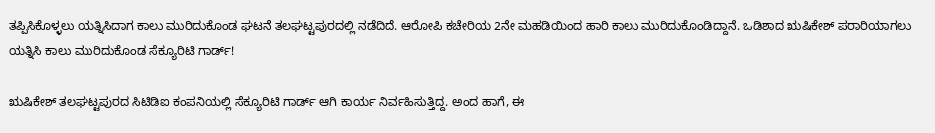ತಪ್ಪಿಸಿಕೊಳ್ಳಲು ಯತ್ನಿಸಿದಾಗ ಕಾಲು ಮುರಿದುಕೊಂಡ ಘಟನೆ ತಲಘಟ್ಟಪುರದಲ್ಲಿ ನಡೆದಿದೆ. ಆರೋಪಿ ಕಚೇರಿಯ 2ನೇ ಮಹಡಿಯಿಂದ ಹಾರಿ ಕಾಲು ಮುರಿದುಕೊಂಡಿದ್ದಾನೆ. ಒಡಿಶಾದ ಋಷಿಕೇಶ್‌ ಪರಾರಿಯಾಗಲು ಯತ್ನಿಸಿ ಕಾಲು ಮುರಿದುಕೊಂಡ ಸೆಕ್ಯೂರಿಟಿ ಗಾರ್ಡ್!

ಋಷಿಕೇಶ್ ತಲಘಟ್ಟಪುರದ ಸಿಟಿಡಿಐ ಕಂಪನಿಯಲ್ಲಿ ಸೆಕ್ಯೂರಿಟಿ ಗಾರ್ಡ್ ಆಗಿ ಕಾರ್ಯ ನಿರ್ವಹಿಸುತ್ತಿದ್ದ. ಅಂದ ಹಾಗೆ, ಈ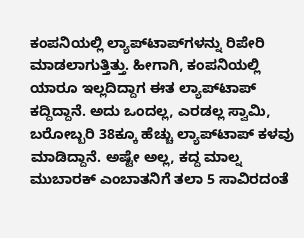ಕಂಪನಿಯಲ್ಲಿ ಲ್ಯಾಪ್‌ಟಾಪ್‌ಗಳನ್ನು ರಿಪೇರಿ ಮಾಡಲಾಗುತ್ತಿತ್ತು. ಹೀಗಾಗಿ, ಕಂಪನಿಯಲ್ಲಿ ಯಾರೂ ಇಲ್ಲದಿದ್ದಾಗ ಈತ ಲ್ಯಾಪ್‌ಟಾಪ್ ಕದ್ದಿದ್ದಾನೆ. ಅದು ಒಂದಲ್ಲ, ಎರಡಲ್ಲ ಸ್ವಾಮಿ, ಬರೋಬ್ಬರಿ 38ಕ್ಕೂ ಹೆಚ್ಚು ಲ್ಯಾಪ್‌ಟಾಪ್ ಕಳವು ಮಾಡಿದ್ದಾನೆ. ಅಷ್ಟೇ ಅಲ್ಲ, ಕದ್ದ ಮಾಲ್ನ ಮುಬಾರಕ್‌ ಎಂಬಾತನಿಗೆ ತಲಾ 5 ಸಾವಿರದಂತೆ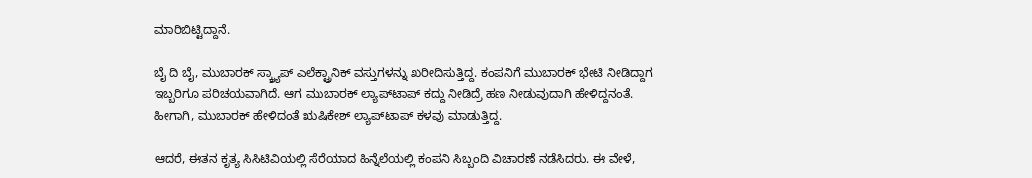ಮಾರಿಬಿಟ್ಟಿದ್ದಾನೆ.

ಬೈ ದಿ ಬೈ, ಮುಬಾರಕ್ ಸ್ಕ್ರ್ಯಾಪ್ ಎಲೆಕ್ಟ್ರಾನಿಕ್ ವಸ್ತುಗಳನ್ನು ಖರೀದಿಸುತ್ತಿದ್ದ. ಕಂಪನಿಗೆ ಮುಬಾರಕ್ ಭೇಟಿ ನೀಡಿದ್ದಾಗ ಇಬ್ಬರಿಗೂ ಪರಿಚಯವಾಗಿದೆ. ಆಗ ಮುಬಾರಕ್ ಲ್ಯಾಪ್‌ಟಾಪ್ ಕದ್ದು ನೀಡಿದ್ರೆ ಹಣ ನೀಡುವುದಾಗಿ ಹೇಳಿದ್ದನಂತೆ. ಹೀಗಾಗಿ, ಮುಬಾರಕ್ ಹೇಳಿದಂತೆ ಋಷಿಕೇಶ್ ಲ್ಯಾಪ್‌ಟಾಪ್ ಕಳವು ಮಾಡುತ್ತಿದ್ದ.

ಆದರೆ, ಈತನ ಕೃತ್ಯ ಸಿಸಿಟಿವಿಯಲ್ಲಿ ಸೆರೆಯಾದ ಹಿನ್ನೆಲೆಯಲ್ಲಿ ಕಂಪನಿ ಸಿಬ್ಬಂದಿ ವಿಚಾರಣೆ ನಡೆಸಿದರು. ಈ ವೇಳೆ,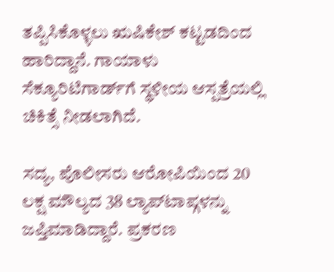ತಪ್ಪಿಸಿಕೊಳ್ಳಲು ಋಷಿಕೇಶ್ ಕಟ್ಟಡದಿಂದ ಹಾರಿದ್ದಾನೆ. ಗಾಯಾಳು ಸೆಕ್ಯೂರಿಟಿಗಾರ್ಡ್‌ಗೆ ಸ್ಥಳೀಯ ಆಸ್ಪತ್ರೆಯಲ್ಲಿ ಚಿಕಿತ್ಸೆ ನೀಡಲಾಗಿದೆ.

ಸದ್ಯ, ಪೊಲೀಸರು ಆರೋಪಿಯಿಂದ 20 ಲಕ್ಷ ಮೌಲ್ಯದ 38 ಲ್ಯಾಪ್‌ಟಾಪ್ಗಳನ್ನು ಜಪ್ತಿಮಾಡಿದ್ದಾರೆ. ಪ್ರಕರಣ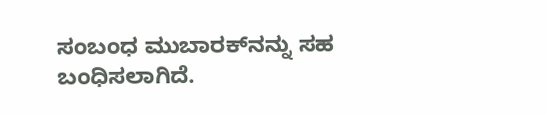ಸಂಬಂಧ ಮುಬಾರಕ್‌ನನ್ನು ಸಹ ಬಂಧಿಸಲಾಗಿದೆ.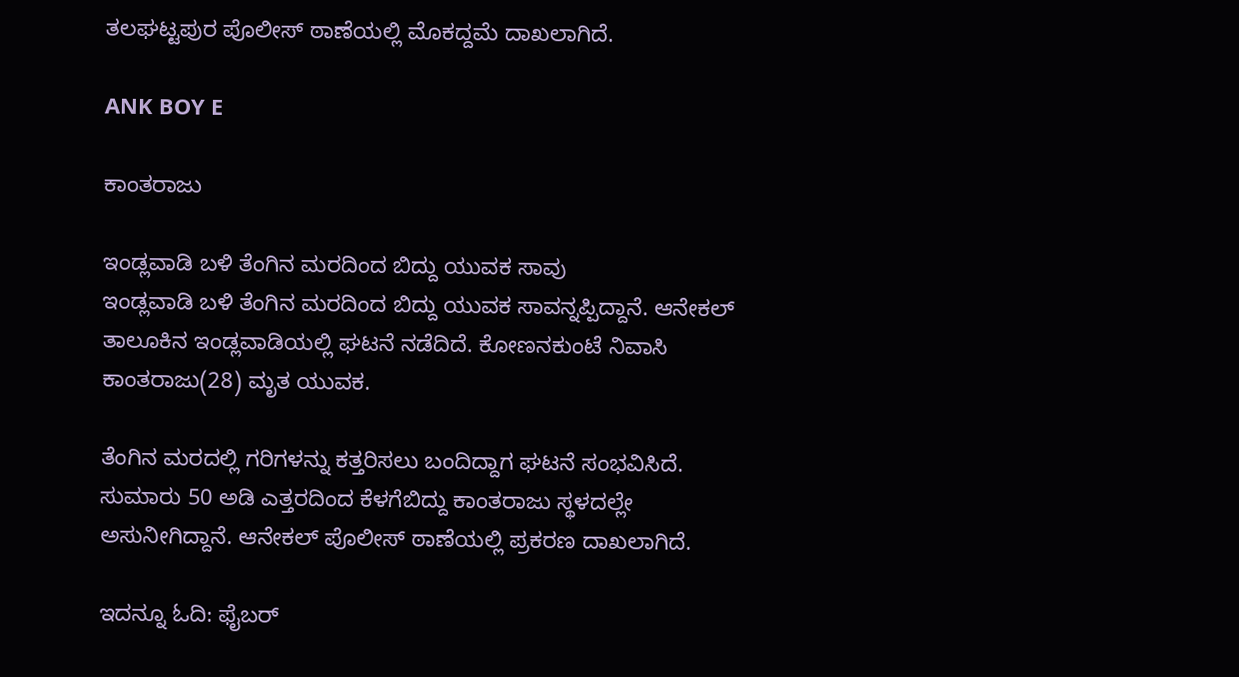ತಲಘಟ್ಟಪುರ ಪೊಲೀಸ್ ಠಾಣೆಯಲ್ಲಿ ಮೊಕದ್ದಮೆ ದಾಖಲಾಗಿದೆ.

ANK BOY E

ಕಾಂತರಾಜು

ಇಂಡ್ಲವಾಡಿ ಬಳಿ ತೆಂಗಿನ ಮರದಿಂದ ಬಿದ್ದು ಯುವಕ ಸಾವು
ಇಂಡ್ಲವಾಡಿ ಬಳಿ ತೆಂಗಿನ ಮರದಿಂದ ಬಿದ್ದು ಯುವಕ ಸಾವನ್ನಪ್ಪಿದ್ದಾನೆ. ಆನೇಕಲ್ ತಾಲೂಕಿನ ಇಂಡ್ಲವಾಡಿಯಲ್ಲಿ ಘಟನೆ ನಡೆದಿದೆ. ಕೋಣನಕುಂಟೆ ನಿವಾಸಿ ಕಾಂತರಾಜು(28) ಮೃತ ಯುವಕ.

ತೆಂಗಿನ ಮರದಲ್ಲಿ ಗರಿಗಳನ್ನು ಕತ್ತರಿಸಲು ಬಂದಿದ್ದಾಗ ಘಟನೆ ಸಂಭವಿಸಿದೆ. ಸುಮಾರು 50 ಅಡಿ ಎತ್ತರದಿಂದ ಕೆಳಗೆಬಿದ್ದು ಕಾಂತರಾಜು ಸ್ಥಳದಲ್ಲೇ ಅಸುನೀಗಿದ್ದಾನೆ. ಆನೇಕಲ್ ಪೊಲೀಸ್ ಠಾಣೆಯಲ್ಲಿ ಪ್ರಕರಣ ದಾಖಲಾಗಿದೆ.

ಇದನ್ನೂ ಓದಿ: ಫೈಬರ್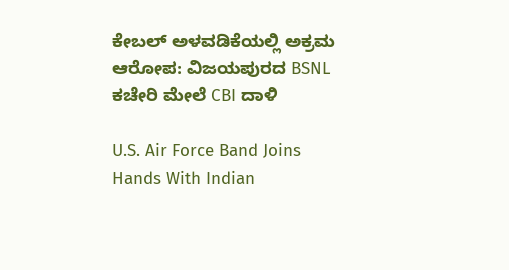ಕೇಬಲ್ ಅಳವಡಿಕೆಯಲ್ಲಿ ಅಕ್ರಮ ಆರೋಪ: ವಿಜಯಪುರದ BSNL ಕಚೇರಿ ಮೇಲೆ CBI ದಾಳಿ

U.S. Air Force Band Joins Hands With Indian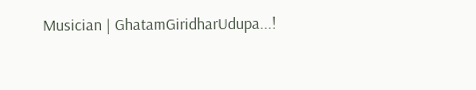Musician | GhatamGiridharUdupa...!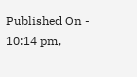Published On - 10:14 pm,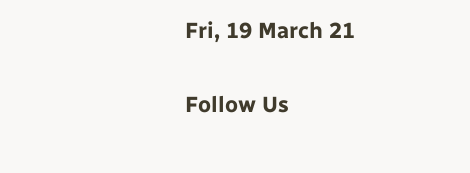Fri, 19 March 21

Follow Us